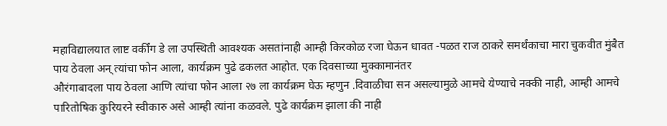महाविद्यालयात लाष्ट वर्कींग डे ला उपस्थिती आवश्यक असतांनाही आम्ही किरकोळ रजा घेऊन धावत -पळत राज ठाकरे समर्थंकाचा मारा चुकवीत मुंबैत पाय ठेवला अन् त्यांचा फोन आला, कार्यक्रम पुढे ढकलत आहोत. एक दिवसाच्या मुक्कामानंतर
औरंगाबादला पाय ठेवला आणि त्यांचा फोन आला २७ ला कार्यक्रम घेऊ म्हणुन .दिवाळीचा सन असल्यामुळे आमचे येण्याचे नक्की नाही, आम्ही आमचे पारितोषिक कुरियरने स्वीकारु असे आम्ही त्यांना कळवले. पुढे कार्यक्रम झाला की नाही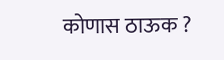कोणास ठाऊक ?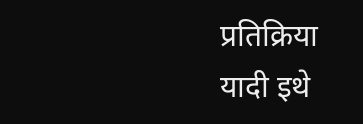प्रतिक्रिया
यादी इथे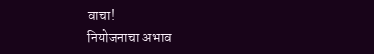वाचा!
नियोजनाचा अभाव